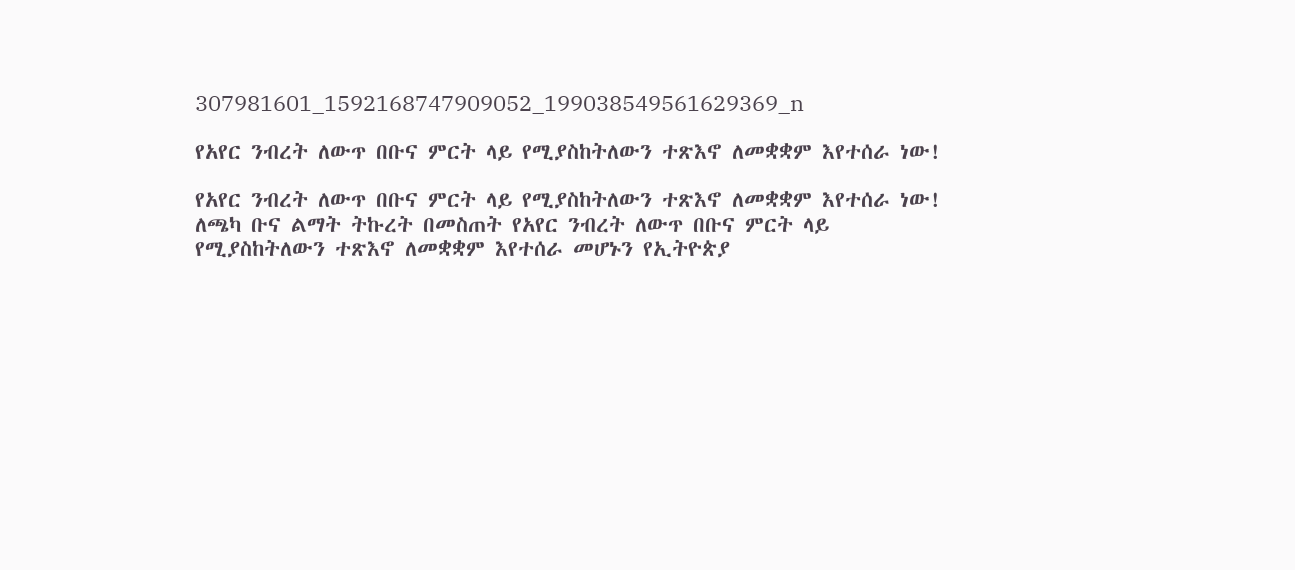307981601_1592168747909052_199038549561629369_n

የአየር ንብረት ለውጥ በቡና ምርት ላይ የሚያስከትለውን ተጽእኖ ለመቋቋም እየተሰራ ነው!

የአየር ንብረት ለውጥ በቡና ምርት ላይ የሚያስከትለውን ተጽእኖ ለመቋቋም እየተሰራ ነው! ለጫካ ቡና ልማት ትኩረት በመስጠት የአየር ንብረት ለውጥ በቡና ምርት ላይ የሚያስከትለውን ተጽእኖ ለመቋቋም እየተሰራ መሆኑን የኢትዮጵያ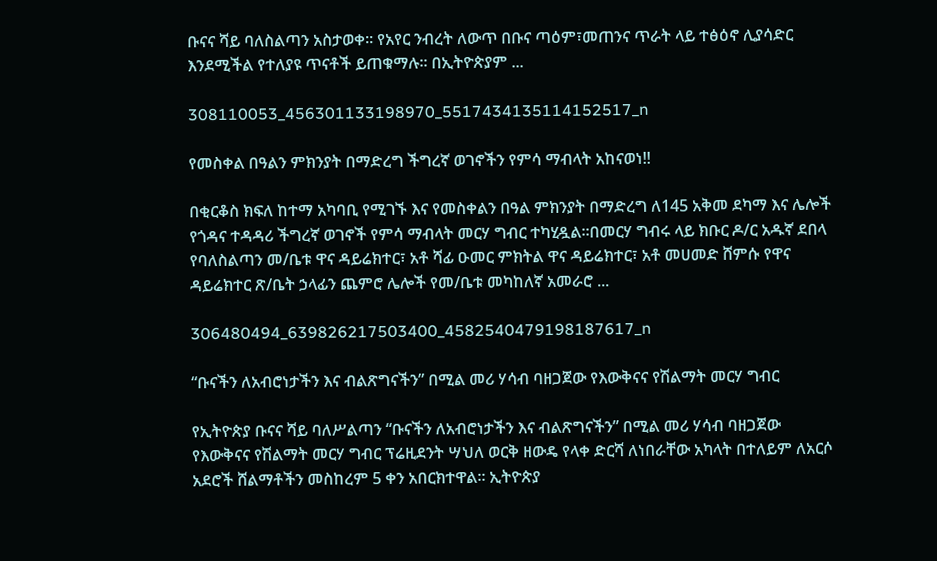ቡናና ሻይ ባለስልጣን አስታወቀ፡፡ የአየር ንብረት ለውጥ በቡና ጣዕም፣መጠንና ጥራት ላይ ተፅዕኖ ሊያሳድር እንደሚችል የተለያዩ ጥናቶች ይጠቁማሉ፡፡ በኢትዮጵያም ...

308110053_456301133198970_5517434135114152517_n

የመስቀል በዓልን ምክንያት በማድረግ ችግረኛ ወገኖችን የምሳ ማብላት አከናወነ!!

በቂርቆስ ክፍለ ከተማ አካባቢ የሚገኙ እና የመስቀልን በዓል ምክንያት በማድረግ ለ145 አቅመ ደካማ እና ሌሎች የጎዳና ተዳዳሪ ችግረኛ ወገኖች የምሳ ማብላት መርሃ ግብር ተካሂዷል።በመርሃ ግብሩ ላይ ክቡር ዶ/ር አዱኛ ደበላ የባለስልጣን መ/ቤቱ ዋና ዳይሬክተር፣ አቶ ሻፊ ዑመር ምክትል ዋና ዳይሬክተር፣ አቶ መሀመድ ሸምሱ የዋና ዳይሬክተር ጽ/ቤት ኃላፊን ጨምሮ ሌሎች የመ/ቤቱ መካከለኛ አመራሮ ...

306480494_639826217503400_4582540479198187617_n

“ቡናችን ለአብሮነታችን እና ብልጽግናችን” በሚል መሪ ሃሳብ ባዘጋጀው የእውቅናና የሽልማት መርሃ ግብር

የኢትዮጵያ ቡናና ሻይ ባለሥልጣን “ቡናችን ለአብሮነታችን እና ብልጽግናችን” በሚል መሪ ሃሳብ ባዘጋጀው የእውቅናና የሽልማት መርሃ ግብር ፕሬዚደንት ሣህለ ወርቅ ዘውዴ የላቀ ድርሻ ለነበራቸው አካላት በተለይም ለአርሶ አደሮች ሸልማቶችን መስከረም 5 ቀን አበርክተዋል። ኢትዮጵያ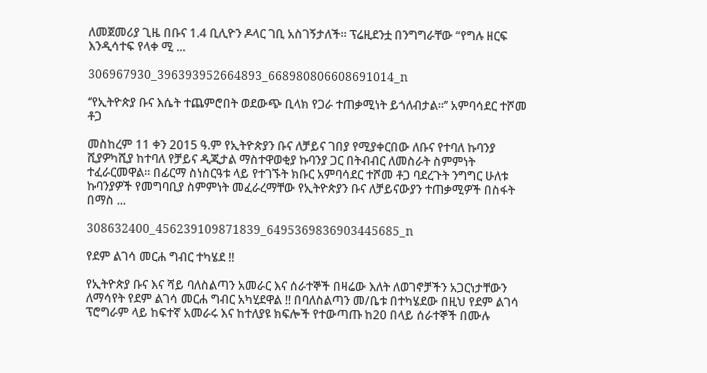ለመጀመሪያ ጊዜ በቡና 1.4 ቢሊዮን ዶላር ገቢ አስገኝታለች። ፕሬዚደንቷ በንግግራቸው “የግሉ ዘርፍ እንዲሳተፍ የላቀ ሚ ...

306967930_396393952664893_668980806608691014_n

‘’የኢትዮጵያ ቡና እሴት ተጨምሮበት ወደውጭ ቢላክ የጋራ ተጠቃሚነት ይጎለብታል፡፡’’ አምባሳደር ተሾመ ቶጋ

መስከረም 11 ቀን 2015 ዓ.ም የኢትዮጵያን ቡና ለቻይና ገበያ የሚያቀርበው ለቡና የተባለ ኩባንያ ሺያዎካሺያ ከተባለ የቻይና ዲጂታል ማስተዋወቂያ ኩባንያ ጋር በትብብር ለመስራት ስምምነት ተፈራርመዋል፡፡ በፊርማ ስነስርዓቱ ላይ የተገኙት ክቡር አምባሳደር ተሾመ ቶጋ ባደረጉት ንግግር ሁለቱ ኩባንያዎች የመግባቢያ ስምምነት መፈራረማቸው የኢትዮጵያን ቡና ለቻይናውያን ተጠቃሚዎች በስፋት በማስ ...

308632400_456239109871839_6495369836903445685_n

የደም ልገሳ መርሐ ግብር ተካሄደ !!

የኢትዮጵያ ቡና እና ሻይ ባለስልጣን አመራር እና ሰራተኞች በዛሬው እለት ለወገኖቻችን አጋርነታቸውን ለማሳየት የደም ልገሳ መርሐ ግብር አካሂደዋል !! በባለስልጣን መ/ቤቱ በተካሄደው በዚህ የደም ልገሳ ፕሮግራም ላይ ከፍተኛ አመራሩ እና ከተለያዩ ክፍሎች የተውጣጡ ከ20 በላይ ሰራተኞች በሙሉ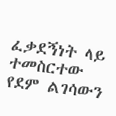ፈቃደኝነት ላይ ተመስርተው የደም ልገሳውን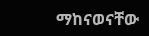ማከናወናቸው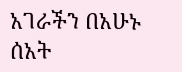አገራችን በአሁኑ ሰአት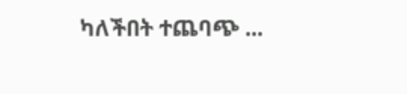ካለችበት ተጨባጭ ...